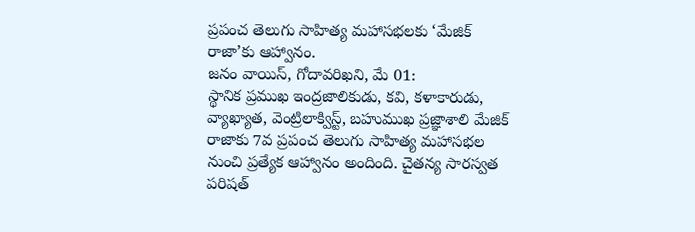ప్రపంచ తెలుగు సాహిత్య మహాసభలకు ‘మేజిక్ రాజా’కు ఆహ్వానం.
జనం వాయిస్, గోదావరిఖని, మే 01:
స్థానిక ప్రముఖ ఇంద్రజాలికుడు, కవి, కళాకారుడు, వ్యాఖ్యాత, వెంట్రిలాక్విస్ట్, బహుముఖ ప్రజ్ఞాశాలి మేజిక్ రాజాకు 7వ ప్రపంచ తెలుగు సాహిత్య మహాసభల నుంచి ప్రత్యేక ఆహ్వానం అందింది. చైతన్య సారస్వత పరిషత్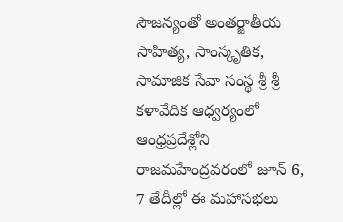సౌజన్యంతో అంతర్జాతీయ సాహిత్య, సాంస్కృతిక, సామాజిక సేవా సంస్థ శ్రీ శ్రీ కళావేదిక ఆధ్వర్యంలో ఆంధ్రప్రదేశ్లోని రాజమహేంద్రవరంలో జూన్ 6, 7 తేదీల్లో ఈ మహాసభలు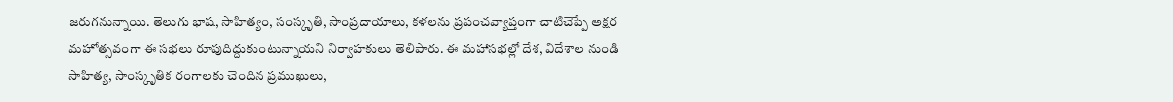జరుగనున్నాయి. తెలుగు భాష, సాహిత్యం, సంస్కృతి, సాంప్రదాయాలు, కళలను ప్రపంచవ్యాప్తంగా చాటిచెప్పే అక్షర మహోత్సవంగా ఈ సభలు రూపుదిద్దుకుంటున్నాయని నిర్వాహకులు తెలిపారు. ఈ మహాసభల్లో దేశ, విదేశాల నుండి సాహిత్య, సాంస్కృతిక రంగాలకు చెందిన ప్రముఖులు,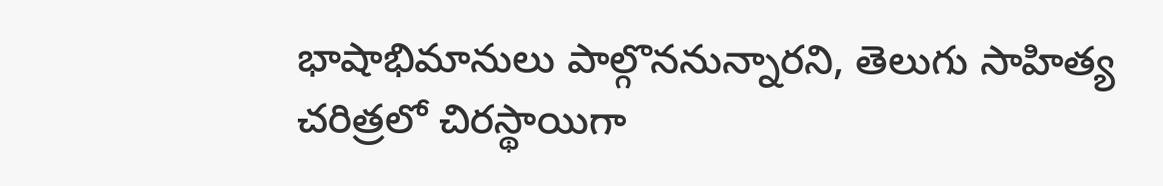భాషాభిమానులు పాల్గొననున్నారని, తెలుగు సాహిత్య చరిత్రలో చిరస్థాయిగా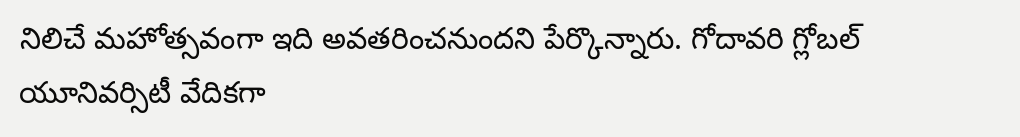నిలిచే మహోత్సవంగా ఇది అవతరించనుందని పేర్కొన్నారు. గోదావరి గ్లోబల్ యూనివర్సిటీ వేదికగా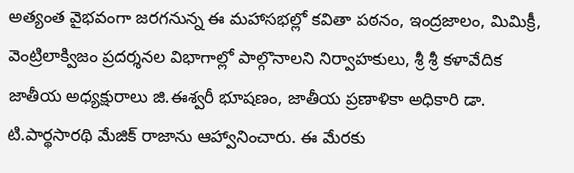అత్యంత వైభవంగా జరగనున్న ఈ మహాసభల్లో కవితా పఠనం, ఇంద్రజాలం, మిమిక్రీ, వెంట్రిలాక్విజం ప్రదర్శనల విభాగాల్లో పాల్గొనాలని నిర్వాహకులు, శ్రీ శ్రీ కళావేదిక జాతీయ అధ్యక్షురాలు జి.ఈశ్వరీ భూషణం, జాతీయ ప్రణాళికా అధికారి డా. టి.పార్థసారథి మేజిక్ రాజాను ఆహ్వానించారు. ఈ మేరకు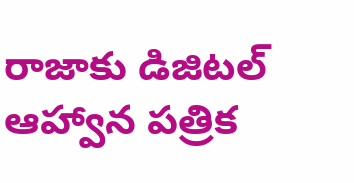రాజాకు డిజిటల్ ఆహ్వాన పత్రిక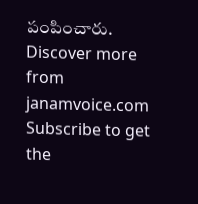పంపించారు.
Discover more from janamvoice.com
Subscribe to get the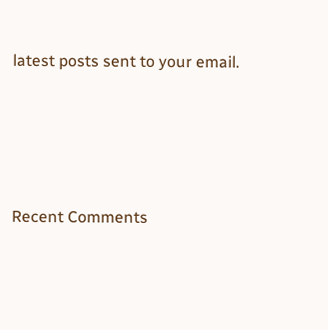latest posts sent to your email.





Recent Comments